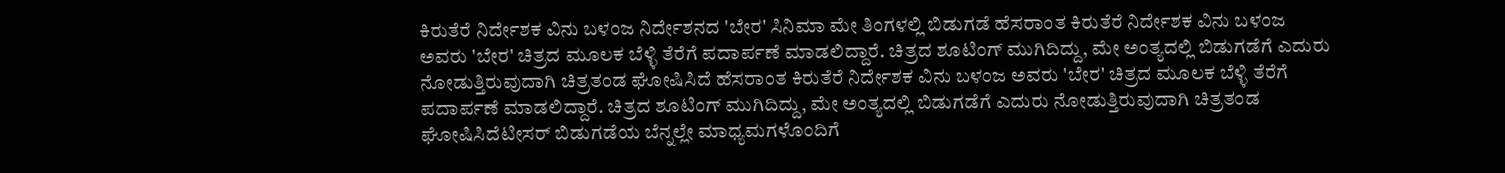ಕಿರುತೆರೆ ನಿರ್ದೇಶಕ ವಿನು ಬಳಂಜ ನಿರ್ದೇಶನದ 'ಬೇರ' ಸಿನಿಮಾ ಮೇ ತಿಂಗಳಲ್ಲಿ ಬಿಡುಗಡೆ ಹೆಸರಾಂತ ಕಿರುತೆರೆ ನಿರ್ದೇಶಕ ವಿನು ಬಳಂಜ ಅವರು 'ಬೇರ' ಚಿತ್ರದ ಮೂಲಕ ಬೆಳ್ಳಿ ತೆರೆಗೆ ಪದಾರ್ಪಣೆ ಮಾಡಲಿದ್ದಾರೆ. ಚಿತ್ರದ ಶೂಟಿಂಗ್ ಮುಗಿದಿದ್ದು, ಮೇ ಅಂತ್ಯದಲ್ಲಿ ಬಿಡುಗಡೆಗೆ ಎದುರು ನೋಡುತ್ತಿರುವುದಾಗಿ ಚಿತ್ರತಂಡ ಘೋಷಿಸಿದೆ ಹೆಸರಾಂತ ಕಿರುತೆರೆ ನಿರ್ದೇಶಕ ವಿನು ಬಳಂಜ ಅವರು 'ಬೇರ' ಚಿತ್ರದ ಮೂಲಕ ಬೆಳ್ಳಿ ತೆರೆಗೆ ಪದಾರ್ಪಣೆ ಮಾಡಲಿದ್ದಾರೆ. ಚಿತ್ರದ ಶೂಟಿಂಗ್ ಮುಗಿದಿದ್ದು, ಮೇ ಅಂತ್ಯದಲ್ಲಿ ಬಿಡುಗಡೆಗೆ ಎದುರು ನೋಡುತ್ತಿರುವುದಾಗಿ ಚಿತ್ರತಂಡ ಘೋಷಿಸಿದೆಟೀಸರ್ ಬಿಡುಗಡೆಯ ಬೆನ್ನಲ್ಲೇ ಮಾಧ್ಯಮಗಳೊಂದಿಗೆ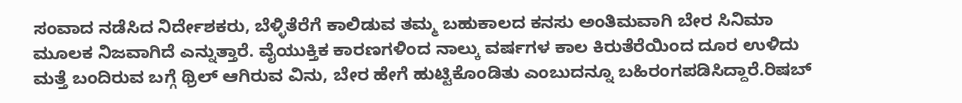ಸಂವಾದ ನಡೆಸಿದ ನಿರ್ದೇಶಕರು, ಬೆಳ್ಳಿತೆರೆಗೆ ಕಾಲಿಡುವ ತಮ್ಮ ಬಹುಕಾಲದ ಕನಸು ಅಂತಿಮವಾಗಿ ಬೇರ ಸಿನಿಮಾ ಮೂಲಕ ನಿಜವಾಗಿದೆ ಎನ್ನುತ್ತಾರೆ. ವೈಯುಕ್ತಿಕ ಕಾರಣಗಳಿಂದ ನಾಲ್ಕು ವರ್ಷಗಳ ಕಾಲ ಕಿರುತೆರೆಯಿಂದ ದೂರ ಉಳಿದು ಮತ್ತೆ ಬಂದಿರುವ ಬಗ್ಗೆ ಥ್ರಿಲ್ ಆಗಿರುವ ವಿನು, ಬೇರ ಹೇಗೆ ಹುಟ್ಟಿಕೊಂಡಿತು ಎಂಬುದನ್ನೂ ಬಹಿರಂಗಪಡಿಸಿದ್ದಾರೆ.ರಿಷಬ್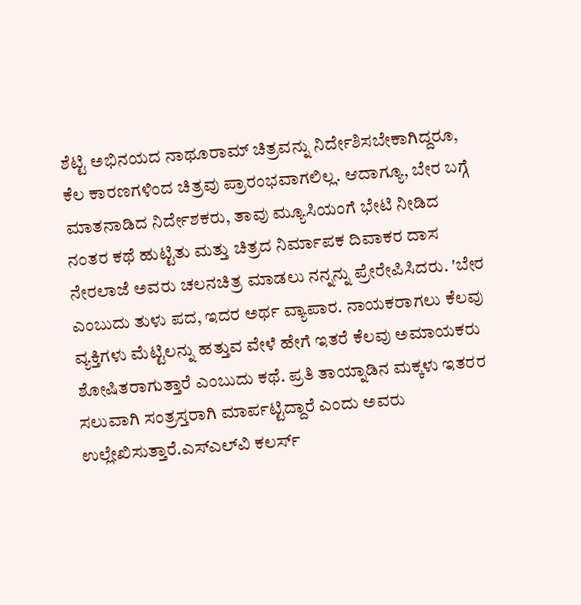ಶೆಟ್ಟಿ ಅಭಿನಯದ ನಾಥೂರಾಮ್ ಚಿತ್ರವನ್ನು ನಿರ್ದೇಶಿಸಬೇಕಾಗಿದ್ದರೂ, ಕೆಲ ಕಾರಣಗಳಿಂದ ಚಿತ್ರವು ಪ್ರಾರಂಭವಾಗಲಿಲ್ಲ. ಆದಾಗ್ಯೂ, ಬೇರ ಬಗ್ಗೆ ಮಾತನಾಡಿದ ನಿರ್ದೇಶಕರು, ತಾವು ಮ್ಯೂಸಿಯಂಗೆ ಭೇಟಿ ನೀಡಿದ ನಂತರ ಕಥೆ ಹುಟ್ಟಿತು ಮತ್ತು ಚಿತ್ರದ ನಿರ್ಮಾಪಕ ದಿವಾಕರ ದಾಸ ನೇರಲಾಜೆ ಅವರು ಚಲನಚಿತ್ರ ಮಾಡಲು ನನ್ನನ್ನು ಪ್ರೇರೇಪಿಸಿದರು. 'ಬೇರ ಎಂಬುದು ತುಳು ಪದ, ಇದರ ಅರ್ಥ ವ್ಯಾಪಾರ. ನಾಯಕರಾಗಲು ಕೆಲವು ವ್ಯಕ್ತಿಗಳು ಮೆಟ್ಟಿಲನ್ನು ಹತ್ತುವ ವೇಳೆ ಹೇಗೆ ಇತರೆ ಕೆಲವು ಅಮಾಯಕರು ಶೋಷಿತರಾಗುತ್ತಾರೆ ಎಂಬುದು ಕಥೆ. ಪ್ರತಿ ತಾಯ್ನಾಡಿನ ಮಕ್ಕಳು ಇತರರ ಸಲುವಾಗಿ ಸಂತ್ರಸ್ತರಾಗಿ ಮಾರ್ಪಟ್ಟಿದ್ದಾರೆ ಎಂದು ಅವರು ಉಲ್ಲೇಖಿಸುತ್ತಾರೆ.ಎಸ್‌ಎಲ್‌ವಿ ಕಲರ್ಸ್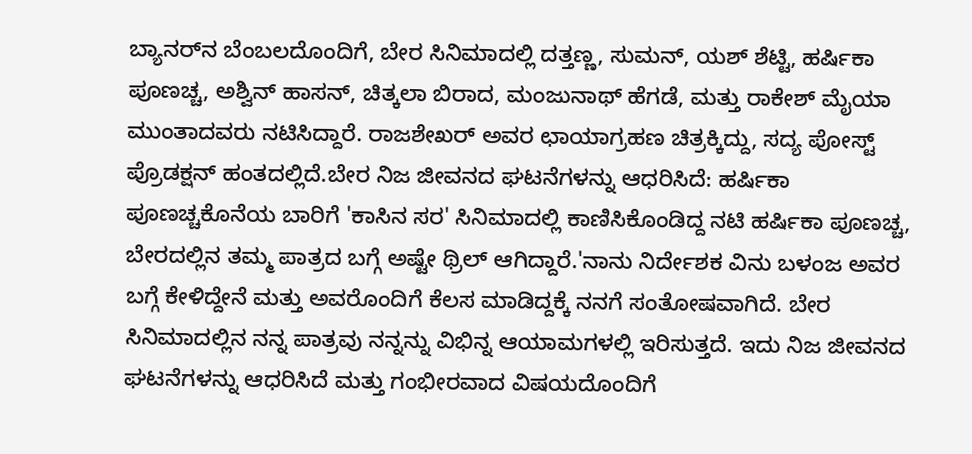ಬ್ಯಾನರ್‌ನ ಬೆಂಬಲದೊಂದಿಗೆ, ಬೇರ ಸಿನಿಮಾದಲ್ಲಿ ದತ್ತಣ್ಣ, ಸುಮನ್, ಯಶ್ ಶೆಟ್ಟಿ, ಹರ್ಷಿಕಾ ಪೂಣಚ್ಚ, ಅಶ್ವಿನ್ ಹಾಸನ್, ಚಿತ್ಕಲಾ ಬಿರಾದ, ಮಂಜುನಾಥ್ ಹೆಗಡೆ, ಮತ್ತು ರಾಕೇಶ್ ಮೈಯಾ ಮುಂತಾದವರು ನಟಿಸಿದ್ದಾರೆ. ರಾಜಶೇಖರ್ ಅವರ ಛಾಯಾಗ್ರಹಣ ಚಿತ್ರಕ್ಕಿದ್ದು, ಸದ್ಯ ಪೋಸ್ಟ್ ಪ್ರೊಡಕ್ಷನ್ ಹಂತದಲ್ಲಿದೆ.ಬೇರ ನಿಜ ಜೀವನದ ಘಟನೆಗಳನ್ನು ಆಧರಿಸಿದೆ: ಹರ್ಷಿಕಾ ಪೂಣಚ್ಚಕೊನೆಯ ಬಾರಿಗೆ 'ಕಾಸಿನ ಸರ' ಸಿನಿಮಾದಲ್ಲಿ ಕಾಣಿಸಿಕೊಂಡಿದ್ದ ನಟಿ ಹರ್ಷಿಕಾ ಪೂಣಚ್ಚ, ಬೇರದಲ್ಲಿನ ತಮ್ಮ ಪಾತ್ರದ ಬಗ್ಗೆ ಅಷ್ಟೇ ಥ್ರಿಲ್ ಆಗಿದ್ದಾರೆ.'ನಾನು ನಿರ್ದೇಶಕ ವಿನು ಬಳಂಜ ಅವರ ಬಗ್ಗೆ ಕೇಳಿದ್ದೇನೆ ಮತ್ತು ಅವರೊಂದಿಗೆ ಕೆಲಸ ಮಾಡಿದ್ದಕ್ಕೆ ನನಗೆ ಸಂತೋಷವಾಗಿದೆ. ಬೇರ ಸಿನಿಮಾದಲ್ಲಿನ ನನ್ನ ಪಾತ್ರವು ನನ್ನನ್ನು ವಿಭಿನ್ನ ಆಯಾಮಗಳಲ್ಲಿ ಇರಿಸುತ್ತದೆ. ಇದು ನಿಜ ಜೀವನದ ಘಟನೆಗಳನ್ನು ಆಧರಿಸಿದೆ ಮತ್ತು ಗಂಭೀರವಾದ ವಿಷಯದೊಂದಿಗೆ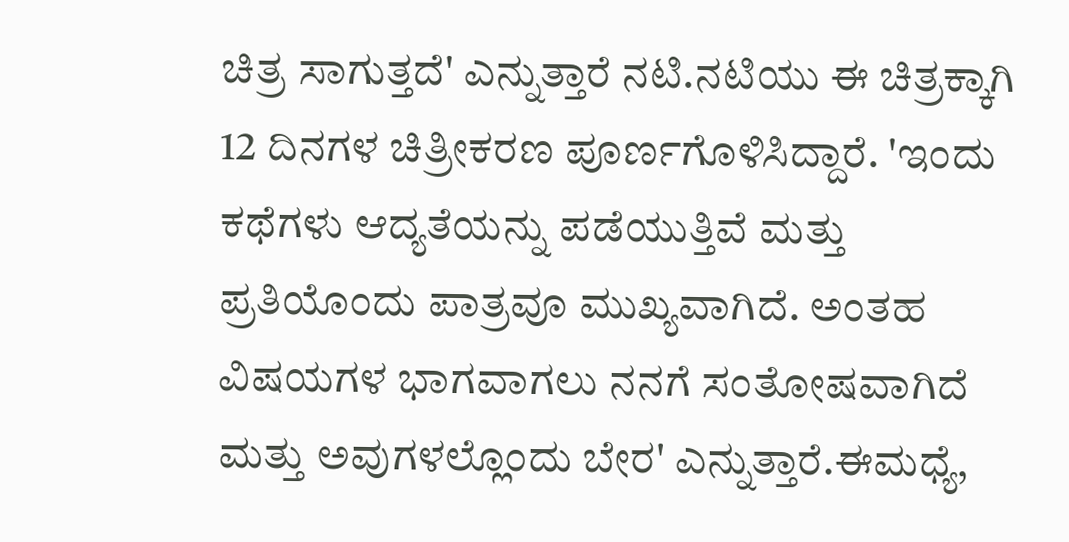ಚಿತ್ರ ಸಾಗುತ್ತದೆ' ಎನ್ನುತ್ತಾರೆ ನಟಿ.ನಟಿಯು ಈ ಚಿತ್ರಕ್ಕಾಗಿ 12 ದಿನಗಳ ಚಿತ್ರೀಕರಣ ಪೂರ್ಣಗೊಳಿಸಿದ್ದಾರೆ. 'ಇಂದು ಕಥೆಗಳು ಆದ್ಯತೆಯನ್ನು ಪಡೆಯುತ್ತಿವೆ ಮತ್ತು ಪ್ರತಿಯೊಂದು ಪಾತ್ರವೂ ಮುಖ್ಯವಾಗಿದೆ. ಅಂತಹ ವಿಷಯಗಳ ಭಾಗವಾಗಲು ನನಗೆ ಸಂತೋಷವಾಗಿದೆ ಮತ್ತು ಅವುಗಳಲ್ಲೊಂದು ಬೇರ' ಎನ್ನುತ್ತಾರೆ.ಈಮಧ್ಯೆ,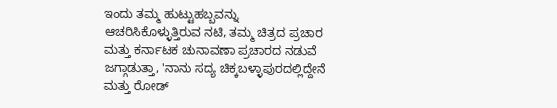ಇಂದು ತಮ್ಮ ಹುಟ್ಟುಹಬ್ಬವನ್ನು ಆಚರಿಸಿಕೊಳ್ಳುತ್ತಿರುವ ನಟಿ, ತಮ್ಮ ಚಿತ್ರದ ಪ್ರಚಾರ ಮತ್ತು ಕರ್ನಾಟಕ ಚುನಾವಣಾ ಪ್ರಚಾರದ ನಡುವೆ ಜಗ್ಗಾಡುತ್ತಾ, 'ನಾನು ಸದ್ಯ ಚಿಕ್ಕಬಳ್ಳಾಪುರದಲ್ಲಿದ್ದೇನೆ ಮತ್ತು ರೋಡ್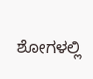ಶೋಗಳಲ್ಲಿ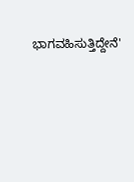ಭಾಗವಹಿಸುತ್ತಿದ್ದೇನೆ'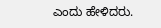ಎಂದು ಹೇಳಿದರು.